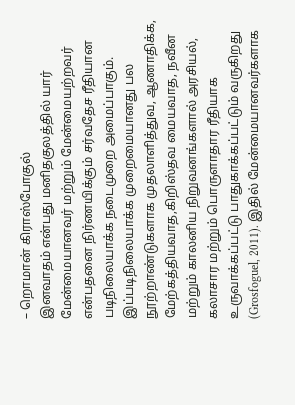– றொமான் கிராஸ்போகுல்
இனவாதம் என்பது மனிதகுலத்தில் யார் மேன்மையானவர் மற்றும் மேன்மையற்றவர் என்பதனை நிர்ணயிக்கும் சர்வதேச ரீதியான படிநிலையாக்க நடைமுறை அமைப்பாகும். இப்படிநிலையாக்க முறைமையானது பல நூற்றாண்டுகளாக முதலாளித்துவ, ஆணாதிக்க, மேற்கத்தியவாத,கிறிஸ்தவ மையவாத, நவீன மற்றும் காலனிய நிறுவனங்களால் அரசியல், கலாசார மற்றும் பொருளாதார ரீதியாக உருவாக்கப்பட்டு பாதுகாக்கப்பட்டும் வருகிறது (Grosfoguel, 2011). இதில் மேன்மையானவர்களாக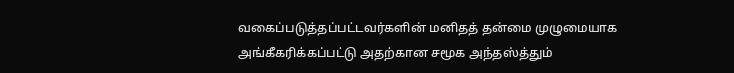வகைப்படுத்தப்பட்டவர்களின் மனிதத் தன்மை முழுமையாக அங்கீகரிக்கப்பட்டு அதற்கான சமூக அந்தஸ்த்தும்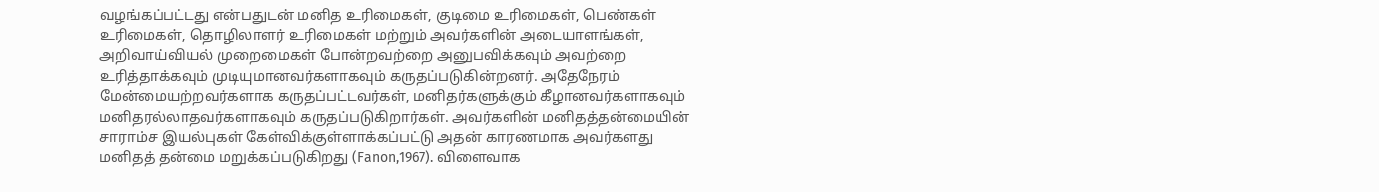வழங்கப்பட்டது என்பதுடன் மனித உரிமைகள், குடிமை உரிமைகள், பெண்கள் உரிமைகள், தொழிலாளர் உரிமைகள் மற்றும் அவர்களின் அடையாளங்கள், அறிவாய்வியல் முறைமைகள் போன்றவற்றை அனுபவிக்கவும் அவற்றை உரித்தாக்கவும் முடியுமானவர்களாகவும் கருதப்படுகின்றனர். அதேநேரம் மேன்மையற்றவர்களாக கருதப்பட்டவர்கள், மனிதர்களுக்கும் கீழானவர்களாகவும் மனிதரல்லாதவர்களாகவும் கருதப்படுகிறார்கள். அவர்களின் மனிதத்தன்மையின் சாராம்ச இயல்புகள் கேள்விக்குள்ளாக்கப்பட்டு அதன் காரணமாக அவர்களது மனிதத் தன்மை மறுக்கப்படுகிறது (Fanon,1967). விளைவாக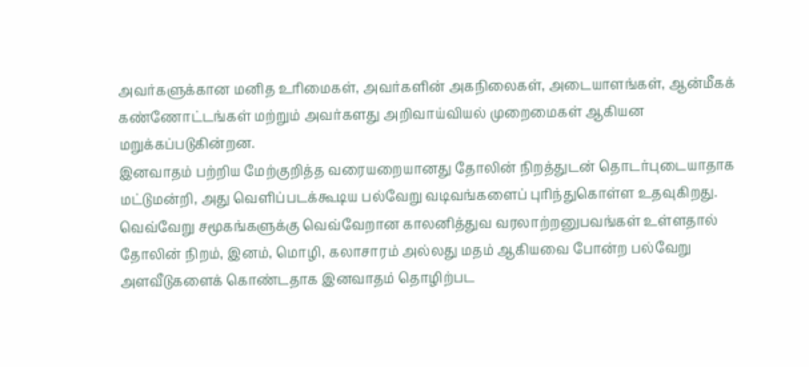அவர்களுக்கான மனித உரிமைகள், அவர்களின் அகநிலைகள், அடையாளங்கள், ஆன்மீகக் கண்ணோட்டங்கள் மற்றும் அவர்களது அறிவாய்வியல் முறைமைகள் ஆகியன மறுக்கப்படுகின்றன.
இனவாதம் பற்றிய மேற்குறித்த வரையறையானது தோலின் நிறத்துடன் தொடர்புடையாதாக மட்டுமன்றி, அது வெளிப்படக்கூடிய பல்வேறு வடிவங்களைப் புரிந்துகொள்ள உதவுகிறது. வெவ்வேறு சமூகங்களுக்கு வெவ்வேறான காலனித்துவ வரலாற்றனுபவங்கள் உள்ளதால் தோலின் நிறம், இனம், மொழி, கலாசாரம் அல்லது மதம் ஆகியவை போன்ற பல்வேறு அளவீடுகளைக் கொண்டதாக இனவாதம் தொழிற்பட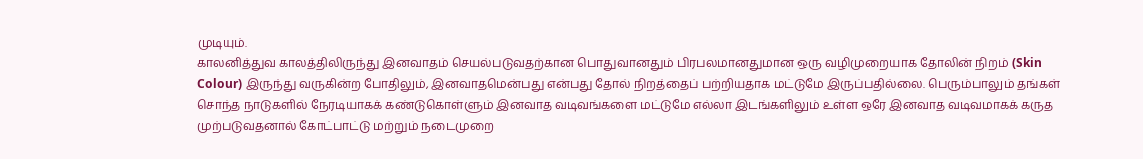முடியும்.
காலனித்துவ காலத்திலிருந்து இனவாதம் செயல்படுவதற்கான பொதுவானதும் பிரபலமானதுமான ஒரு வழிமுறையாக தோலின் நிறம் (Skin Colour) இருந்து வருகின்ற போதிலும், இனவாதமென்பது என்பது தோல் நிறத்தைப் பற்றியதாக மட்டுமே இருப்பதில்லை. பெரும்பாலும் தங்கள் சொந்த நாடுகளில் நேரடியாகக் கண்டுகொள்ளும் இனவாத வடிவங்களை மட்டுமே எல்லா இடங்களிலும் உள்ள ஒரே இனவாத வடிவமாகக் கருத முற்படுவதனால் கோட்பாட்டு மற்றும் நடைமுறை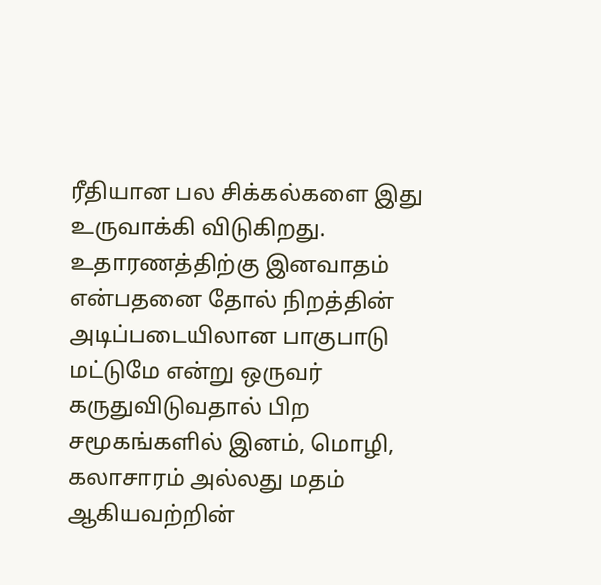ரீதியான பல சிக்கல்களை இது உருவாக்கி விடுகிறது. உதாரணத்திற்கு இனவாதம் என்பதனை தோல் நிறத்தின் அடிப்படையிலான பாகுபாடு மட்டுமே என்று ஒருவர் கருதுவிடுவதால் பிற சமூகங்களில் இனம், மொழி, கலாசாரம் அல்லது மதம் ஆகியவற்றின்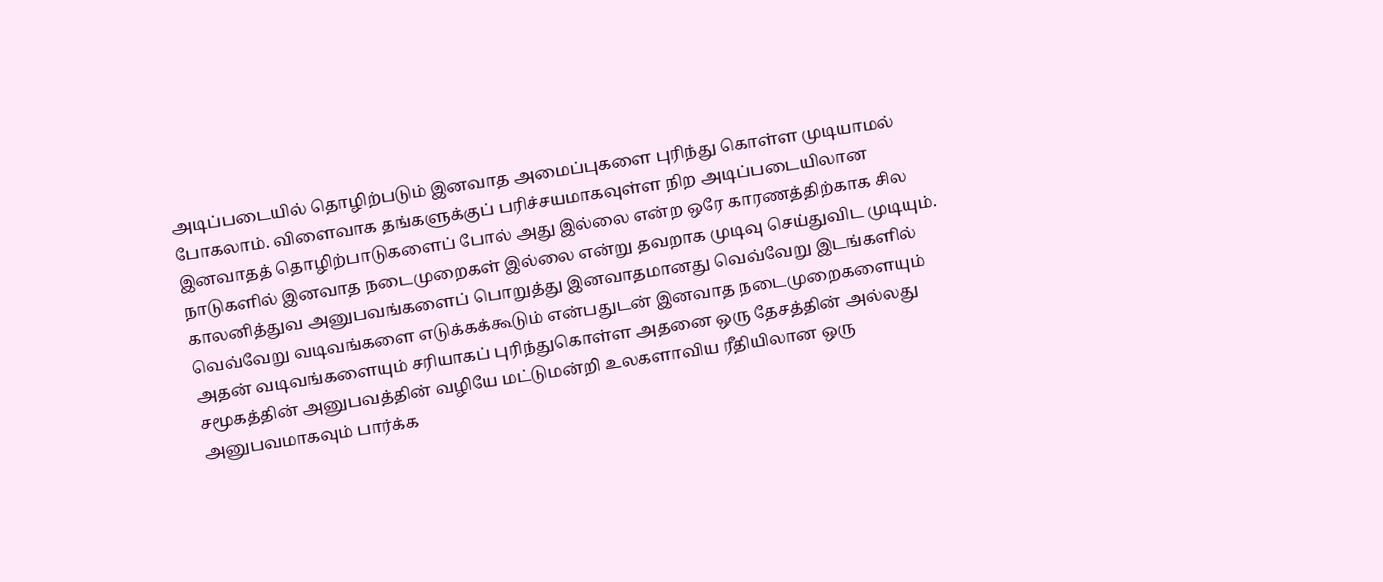அடிப்படையில் தொழிற்படும் இனவாத அமைப்புகளை புரிந்து கொள்ள முடியாமல் போகலாம். விளைவாக தங்களுக்குப் பரிச்சயமாகவுள்ள நிற அடிப்படையிலான இனவாதத் தொழிற்பாடுகளைப் போல் அது இல்லை என்ற ஒரே காரணத்திற்காக சில நாடுகளில் இனவாத நடைமுறைகள் இல்லை என்று தவறாக முடிவு செய்துவிட முடியும். காலனித்துவ அனுபவங்களைப் பொறுத்து இனவாதமானது வெவ்வேறு இடங்களில் வெவ்வேறு வடிவங்களை எடுக்கக்கூடும் என்பதுடன் இனவாத நடைமுறைகளையும் அதன் வடிவங்களையும் சரியாகப் புரிந்துகொள்ள அதனை ஒரு தேசத்தின் அல்லது சமூகத்தின் அனுபவத்தின் வழியே மட்டுமன்றி உலகளாவிய ரீதியிலான ஒரு அனுபவமாகவும் பார்க்க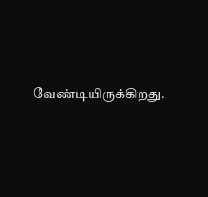வேண்டியிருக்கிறது.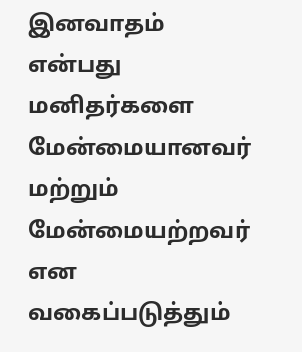இனவாதம் என்பது மனிதர்களை மேன்மையானவர் மற்றும் மேன்மையற்றவர் என வகைப்படுத்தும்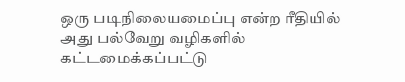ஒரு படிநிலையமைப்பு என்ற ரீதியில் அது பல்வேறு வழிகளில் கட்டமைக்கப்பட்டு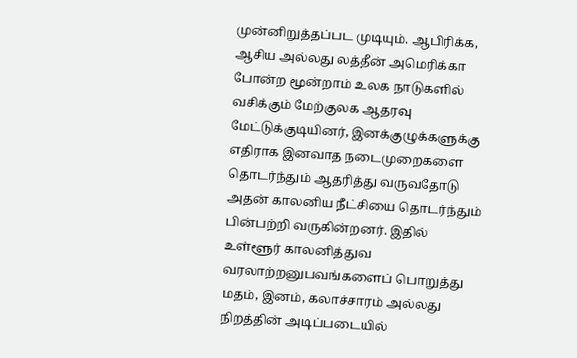முன்னிறுத்தப்பட முடியும். ஆபிரிக்க, ஆசிய அல்லது லத்தீன் அமெரிக்கா போன்ற மூன்றாம் உலக நாடுகளில் வசிக்கும் மேற்குலக ஆதரவு மேட்டுக்குடியினர், இனக்குழுக்களுக்கு எதிராக இனவாத நடைமுறைகளை தொடர்ந்தும் ஆதரித்து வருவதோடு அதன் காலனிய நீட்சியை தொடர்ந்தும் பின்பற்றி வருகின்றனர். இதில் உள்ளூர் காலனித்துவ வரலாற்றனுபவங்களைப் பொறுத்து மதம், இனம், கலாச்சாரம் அல்லது நிறத்தின் அடிப்படையில்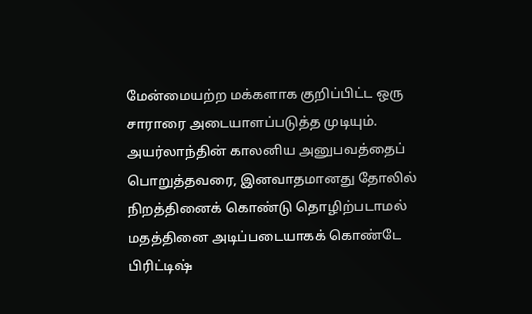மேன்மையற்ற மக்களாக குறிப்பிட்ட ஒரு சாராரை அடையாளப்படுத்த முடியும்.
அயர்லாந்தின் காலனிய அனுபவத்தைப் பொறுத்தவரை, இனவாதமானது தோலில் நிறத்தினைக் கொண்டு தொழிற்படாமல் மதத்தினை அடிப்படையாகக் கொண்டே பிரிட்டிஷ்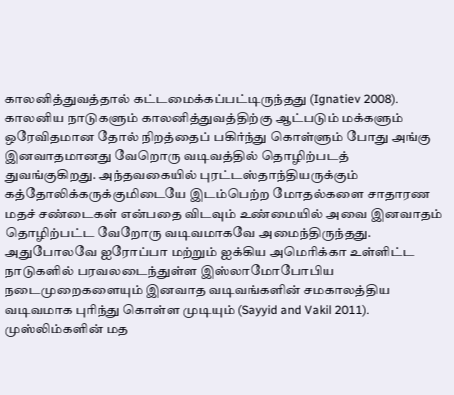காலனித்துவத்தால் கட்டமைக்கப்பட்டிருந்தது (Ignatiev 2008). காலனிய நாடுகளும் காலனித்துவத்திற்கு ஆட்படும் மக்களும் ஒரேவிதமான தோல் நிறத்தைப் பகிர்ந்து கொள்ளும் போது அங்கு இனவாதமானது வேறொரு வடிவத்தில் தொழிற்படத் துவங்குகிறது. அந்தவகையில் புரட்டஸ்தாந்தியருக்கும் கத்தோலிக்கருக்குமிடையே இடம்பெற்ற மோதல்களை சாதாரண மதச் சண்டைகள் என்பதை விடவும் உண்மையில் அவை இனவாதம் தொழிற்பட்ட வேறோரு வடிவமாகவே அமைந்திருந்தது.
அதுபோலவே ஐரோப்பா மற்றும் ஐக்கிய அமெரிக்கா உள்ளிட்ட நாடுகளில் பரவலடைந்துள்ள இஸ்லாமோபோபிய நடைமுறைகளையும் இனவாத வடிவங்களின் சமகாலத்திய வடிவமாக புரிந்து கொள்ள முடியும் (Sayyid and Vakil 2011). முஸ்லிம்களின் மத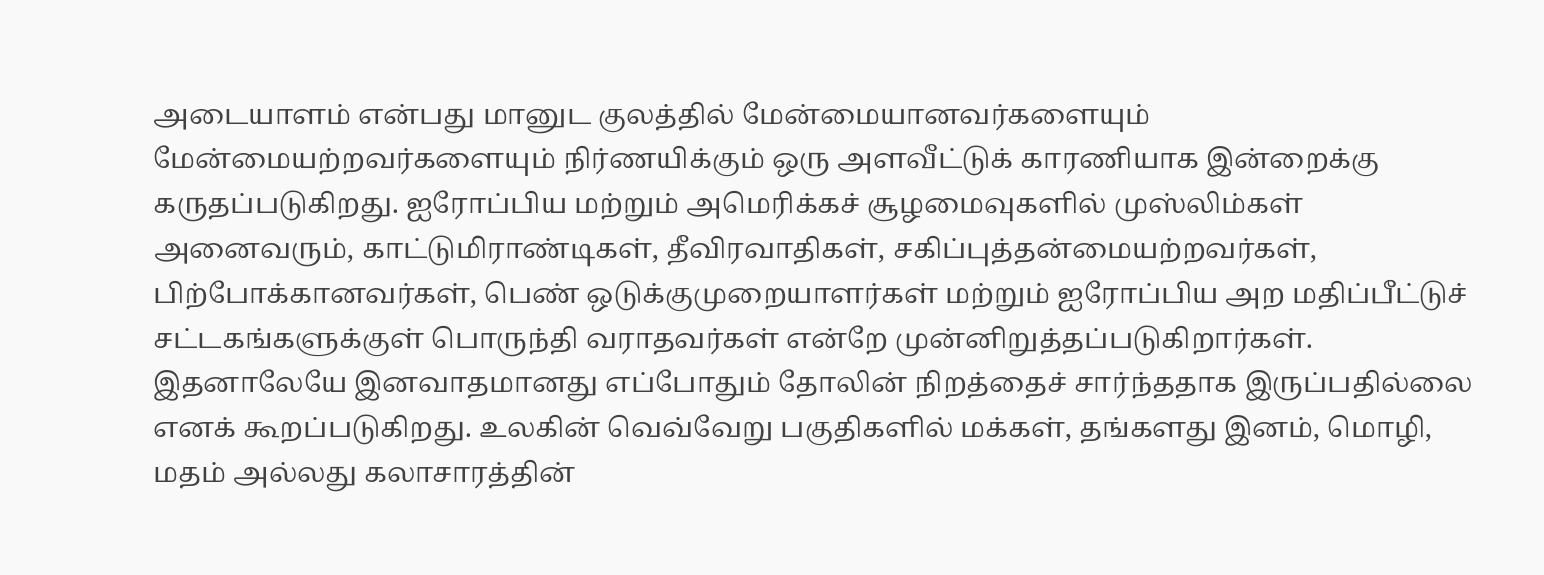அடையாளம் என்பது மானுட குலத்தில் மேன்மையானவர்களையும் மேன்மையற்றவர்களையும் நிர்ணயிக்கும் ஒரு அளவீட்டுக் காரணியாக இன்றைக்கு கருதப்படுகிறது. ஐரோப்பிய மற்றும் அமெரிக்கச் சூழமைவுகளில் முஸ்லிம்கள் அனைவரும், காட்டுமிராண்டிகள், தீவிரவாதிகள், சகிப்புத்தன்மையற்றவர்கள், பிற்போக்கானவர்கள், பெண் ஒடுக்குமுறையாளர்கள் மற்றும் ஐரோப்பிய அற மதிப்பீட்டுச் சட்டகங்களுக்குள் பொருந்தி வராதவர்கள் என்றே முன்னிறுத்தப்படுகிறார்கள். இதனாலேயே இனவாதமானது எப்போதும் தோலின் நிறத்தைச் சார்ந்ததாக இருப்பதில்லை எனக் கூறப்படுகிறது. உலகின் வெவ்வேறு பகுதிகளில் மக்கள், தங்களது இனம், மொழி, மதம் அல்லது கலாசாரத்தின்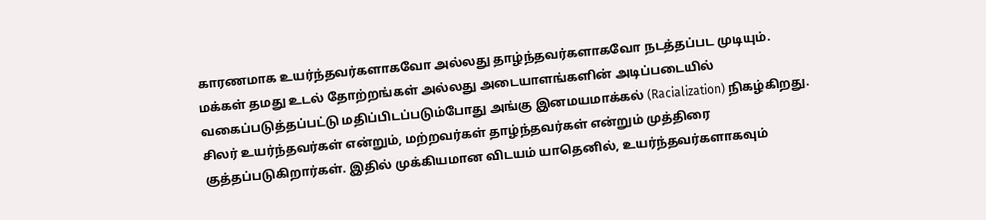காரணமாக உயர்ந்தவர்களாகவோ அல்லது தாழ்ந்தவர்களாகவோ நடத்தப்பட முடியும்.
மக்கள் தமது உடல் தோற்றங்கள் அல்லது அடையாளங்களின் அடிப்படையில் வகைப்படுத்தப்பட்டு மதிப்பிடப்படும்போது அங்கு இனமயமாக்கல் (Racialization) நிகழ்கிறது. சிலர் உயர்ந்தவர்கள் என்றும், மற்றவர்கள் தாழ்ந்தவர்கள் என்றும் முத்திரை குத்தப்படுகிறார்கள். இதில் முக்கியமான விடயம் யாதெனில், உயர்ந்தவர்களாகவும்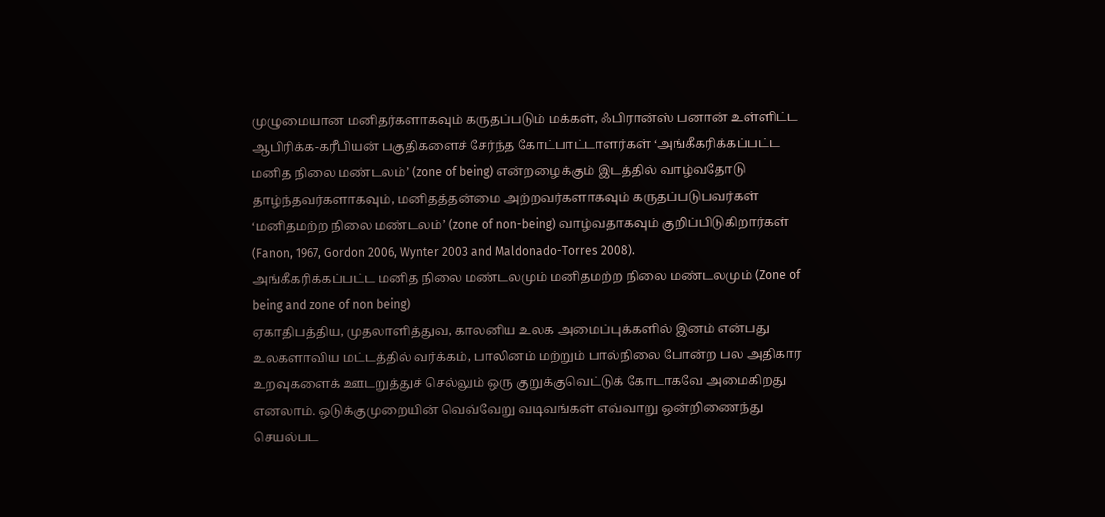முழுமையான மனிதர்களாகவும் கருதப்படும் மக்கள், ஃபிரான்ஸ் பனான் உள்ளிட்ட ஆபிரிக்க-கரீபியன் பகுதிகளைச் சேர்ந்த கோட்பாட்டாளர்கள் ‘அங்கீகரிக்கப்பட்ட மனித நிலை மண்டலம்’ (zone of being) என்றழைக்கும் இடத்தில் வாழ்வதோடு தாழ்ந்தவர்களாகவும், மனிதத்தன்மை அற்றவர்களாகவும் கருதப்படுபவர்கள் ‘மனிதமற்ற நிலை மண்டலம்’ (zone of non-being) வாழ்வதாகவும் குறிப்பிடுகிறார்கள் (Fanon, 1967, Gordon 2006, Wynter 2003 and Maldonado-Torres 2008).
அங்கீகரிக்கப்பட்ட மனித நிலை மண்டலமும் மனிதமற்ற நிலை மண்டலமும் (Zone of being and zone of non being)
ஏகாதிபத்திய, முதலாளித்துவ, காலனிய உலக அமைப்புக்களில் இனம் என்பது உலகளாவிய மட்டத்தில் வர்க்கம், பாலினம் மற்றும் பால்நிலை போன்ற பல அதிகார உறவுகளைக் ஊடறுத்துச் செல்லும் ஒரு குறுக்குவெட்டுக் கோடாகவே அமைகிறது எனலாம். ஒடுக்குமுறையின் வெவ்வேறு வடிவங்கள் எவ்வாறு ஒன்றிணைந்து செயல்பட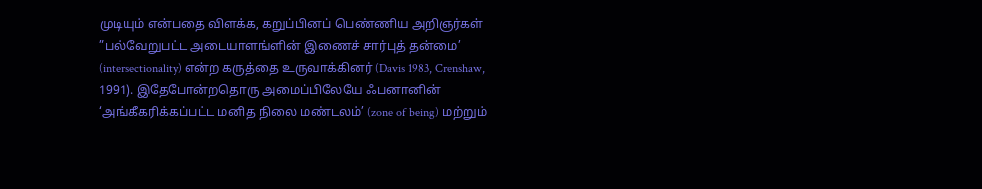முடியும் என்பதை விளக்க, கறுப்பினப் பெண்ணிய அறிஞர்கள் ”பல்வேறுபட்ட அடையாளங்ளின் இணைச் சார்புத் தன்மை’ (intersectionality) என்ற கருத்தை உருவாக்கினர் (Davis 1983, Crenshaw, 1991). இதேபோன்றதொரு அமைப்பிலேயே ஃபனானின் ‘அங்கீகரிக்கப்பட்ட மனித நிலை மண்டலம்’ (zone of being) மற்றும்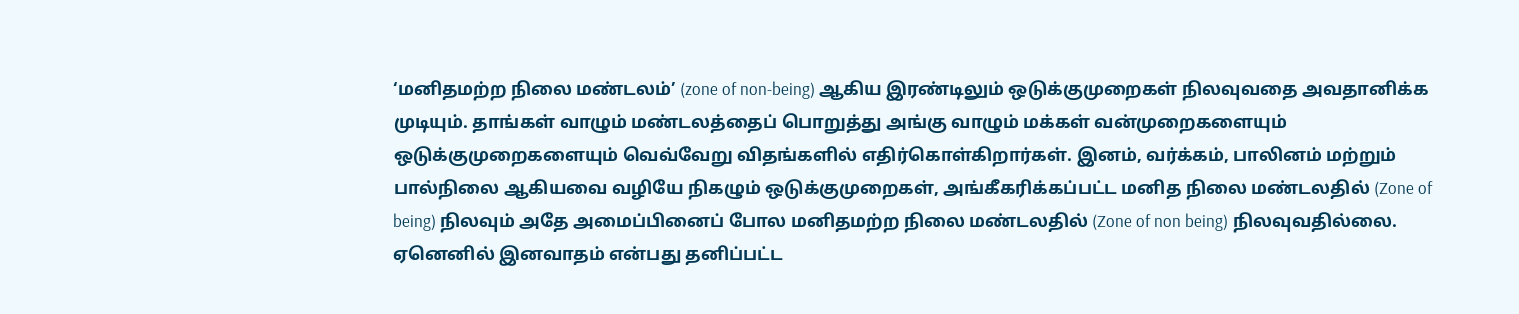‘மனிதமற்ற நிலை மண்டலம்’ (zone of non-being) ஆகிய இரண்டிலும் ஒடுக்குமுறைகள் நிலவுவதை அவதானிக்க முடியும். தாங்கள் வாழும் மண்டலத்தைப் பொறுத்து அங்கு வாழும் மக்கள் வன்முறைகளையும் ஒடுக்குமுறைகளையும் வெவ்வேறு விதங்களில் எதிர்கொள்கிறார்கள். இனம், வர்க்கம், பாலினம் மற்றும் பால்நிலை ஆகியவை வழியே நிகழும் ஒடுக்குமுறைகள், அங்கீகரிக்கப்பட்ட மனித நிலை மண்டலதில் (Zone of being) நிலவும் அதே அமைப்பினைப் போல மனிதமற்ற நிலை மண்டலதில் (Zone of non being) நிலவுவதில்லை. ஏனெனில் இனவாதம் என்பது தனிப்பட்ட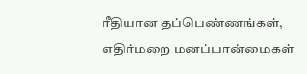ரீதியான தப்பெண்ணங்கள், எதிர்மறை மனப்பான்மைகள்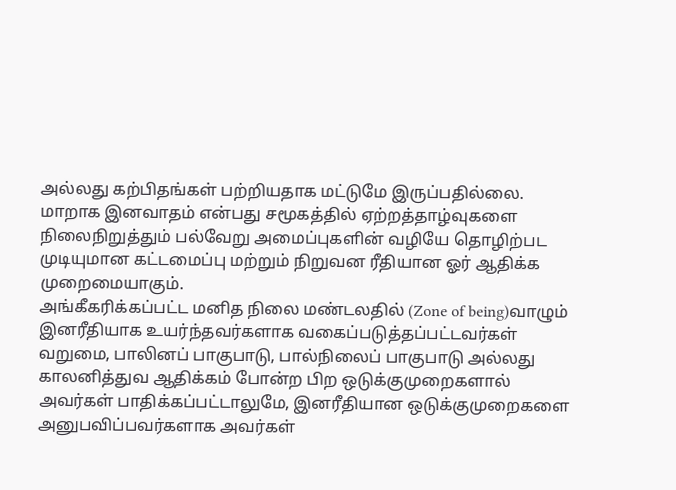அல்லது கற்பிதங்கள் பற்றியதாக மட்டுமே இருப்பதில்லை. மாறாக இனவாதம் என்பது சமூகத்தில் ஏற்றத்தாழ்வுகளை நிலைநிறுத்தும் பல்வேறு அமைப்புகளின் வழியே தொழிற்பட முடியுமான கட்டமைப்பு மற்றும் நிறுவன ரீதியான ஓர் ஆதிக்க முறைமையாகும்.
அங்கீகரிக்கப்பட்ட மனித நிலை மண்டலதில் (Zone of being)வாழும் இனரீதியாக உயர்ந்தவர்களாக வகைப்படுத்தப்பட்டவர்கள் வறுமை, பாலினப் பாகுபாடு, பால்நிலைப் பாகுபாடு அல்லது காலனித்துவ ஆதிக்கம் போன்ற பிற ஒடுக்குமுறைகளால் அவர்கள் பாதிக்கப்பட்டாலுமே, இனரீதியான ஒடுக்குமுறைகளை அனுபவிப்பவர்களாக அவர்கள்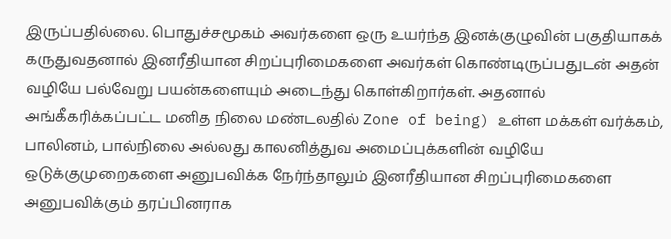இருப்பதில்லை. பொதுச்சமூகம் அவர்களை ஒரு உயர்ந்த இனக்குழுவின் பகுதியாகக் கருதுவதனால் இனரீதியான சிறப்புரிமைகளை அவர்கள் கொண்டிருப்பதுடன் அதன் வழியே பல்வேறு பயன்களையும் அடைந்து கொள்கிறார்கள். அதனால் அங்கீகரிக்கப்பட்ட மனித நிலை மண்டலதில் Zone of being) உள்ள மக்கள் வர்க்கம், பாலினம், பால்நிலை அல்லது காலனித்துவ அமைப்புக்களின் வழியே ஒடுக்குமுறைகளை அனுபவிக்க நேர்ந்தாலும் இனரீதியான சிறப்புரிமைகளை அனுபவிக்கும் தரப்பினராக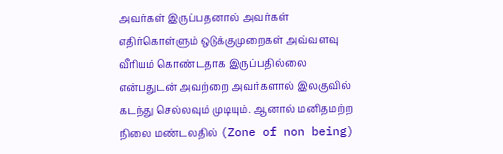அவர்கள் இருப்பதனால் அவர்கள் எதிர்கொள்ளும் ஒடுக்குமுறைகள் அவ்வளவு வீரியம் கொண்டதாக இருப்பதில்லை என்பதுடன் அவற்றை அவர்களால் இலகுவில் கடந்து செல்லவும் முடியும். ஆனால் மனிதமற்ற நிலை மண்டலதில் (Zone of non being)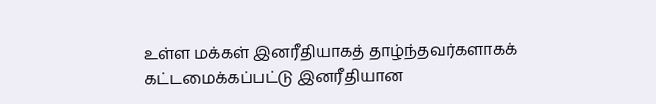உள்ள மக்கள் இனரீதியாகத் தாழ்ந்தவர்களாகக் கட்டமைக்கப்பட்டு இனரீதியான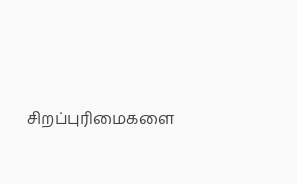சிறப்புரிமைகளை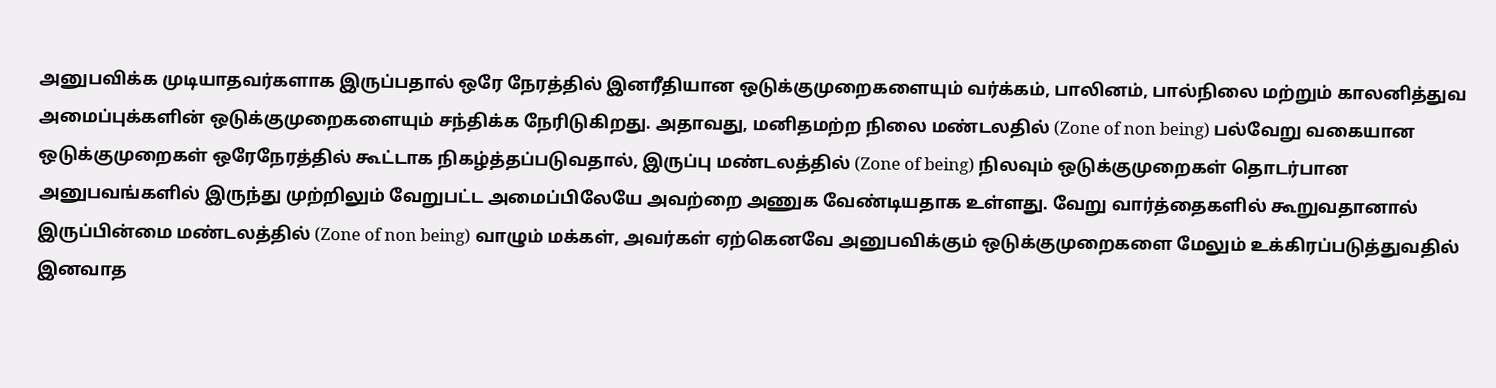அனுபவிக்க முடியாதவர்களாக இருப்பதால் ஒரே நேரத்தில் இனரீதியான ஒடுக்குமுறைகளையும் வர்க்கம், பாலினம், பால்நிலை மற்றும் காலனித்துவ அமைப்புக்களின் ஒடுக்குமுறைகளையும் சந்திக்க நேரிடுகிறது. அதாவது, மனிதமற்ற நிலை மண்டலதில் (Zone of non being) பல்வேறு வகையான ஒடுக்குமுறைகள் ஒரேநேரத்தில் கூட்டாக நிகழ்த்தப்படுவதால், இருப்பு மண்டலத்தில் (Zone of being) நிலவும் ஒடுக்குமுறைகள் தொடர்பான அனுபவங்களில் இருந்து முற்றிலும் வேறுபட்ட அமைப்பிலேயே அவற்றை அணுக வேண்டியதாக உள்ளது. வேறு வார்த்தைகளில் கூறுவதானால் இருப்பின்மை மண்டலத்தில் (Zone of non being) வாழும் மக்கள், அவர்கள் ஏற்கெனவே அனுபவிக்கும் ஒடுக்குமுறைகளை மேலும் உக்கிரப்படுத்துவதில் இனவாத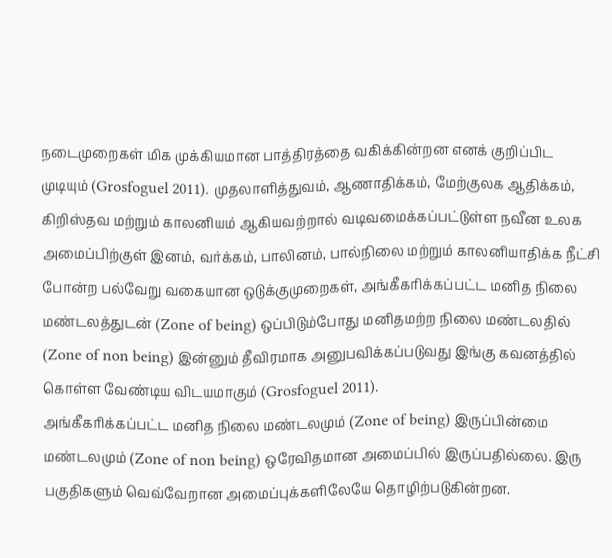நடைமுறைகள் மிக முக்கியமான பாத்திரத்தை வகிக்கின்றன எனக் குறிப்பிட முடியும் (Grosfoguel 2011). முதலாளித்துவம், ஆணாதிக்கம், மேற்குலக ஆதிக்கம், கிறிஸ்தவ மற்றும் காலனியம் ஆகியவற்றால் வடிவமைக்கப்பட்டுள்ள நவீன உலக அமைப்பிற்குள் இனம், வர்க்கம், பாலினம், பால்நிலை மற்றும் காலனியாதிக்க நீட்சி போன்ற பல்வேறு வகையான ஒடுக்குமுறைகள், அங்கீகரிக்கப்பட்ட மனித நிலை மண்டலத்துடன் (Zone of being) ஒப்பிடும்போது மனிதமற்ற நிலை மண்டலதில் (Zone of non being) இன்னும் தீவிரமாக அனுபவிக்கப்படுவது இங்கு கவனத்தில் கொள்ள வேண்டிய விடயமாகும் (Grosfoguel 2011).
அங்கீகரிக்கப்பட்ட மனித நிலை மண்டலமும் (Zone of being) இருப்பின்மை மண்டலமும் (Zone of non being) ஒரேவிதமான அமைப்பில் இருப்பதில்லை. இரு பகுதிகளும் வெவ்வேறான அமைப்புக்களிலேயே தொழிற்படுகின்றன.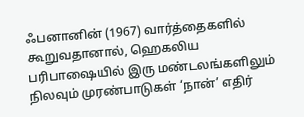ஃபனானின் (1967) வார்த்தைகளில் கூறுவதானால், ஹெகலிய பரிபாஷையில் இரு மண்டலங்களிலும் நிலவும் முரண்பாடுகள் ‘நான்’ எதிர்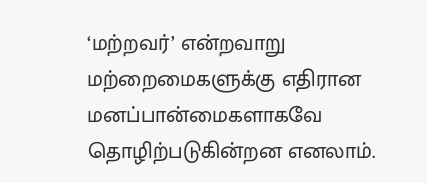‘மற்றவர்’ என்றவாறு மற்றைமைகளுக்கு எதிரான மனப்பான்மைகளாகவே தொழிற்படுகின்றன எனலாம்.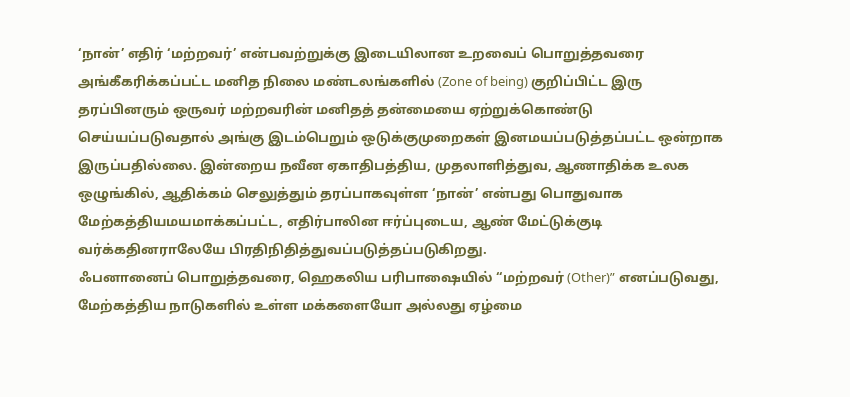‘நான்’ எதிர் ‘மற்றவர்’ என்பவற்றுக்கு இடையிலான உறவைப் பொறுத்தவரை அங்கீகரிக்கப்பட்ட மனித நிலை மண்டலங்களில் (Zone of being) குறிப்பிட்ட இரு தரப்பினரும் ஒருவர் மற்றவரின் மனிதத் தன்மையை ஏற்றுக்கொண்டு செய்யப்படுவதால் அங்கு இடம்பெறும் ஒடுக்குமுறைகள் இனமயப்படுத்தப்பட்ட ஒன்றாக இருப்பதில்லை. இன்றைய நவீன ஏகாதிபத்திய, முதலாளித்துவ, ஆணாதிக்க உலக ஒழுங்கில், ஆதிக்கம் செலுத்தும் தரப்பாகவுள்ள ‘நான்’ என்பது பொதுவாக மேற்கத்தியமயமாக்கப்பட்ட, எதிர்பாலின ஈர்ப்புடைய, ஆண் மேட்டுக்குடி வர்க்கதினராலேயே பிரதிநிதித்துவப்படுத்தப்படுகிறது.
ஃபனானைப் பொறுத்தவரை, ஹெகலிய பரிபாஷையில் “மற்றவர் (Other)” எனப்படுவது, மேற்கத்திய நாடுகளில் உள்ள மக்களையோ அல்லது ஏழ்மை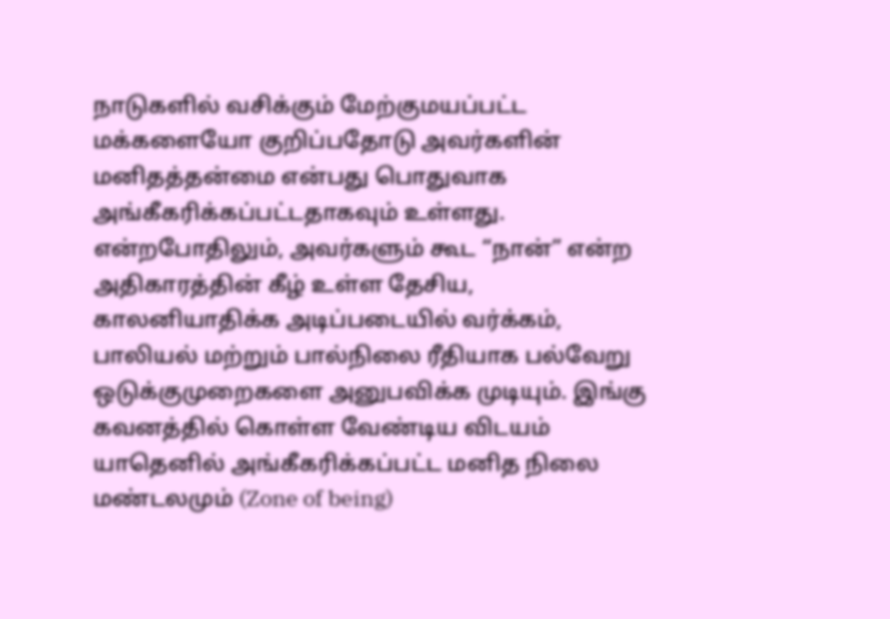நாடுகளில் வசிக்கும் மேற்குமயப்பட்ட மக்களையோ குறிப்பதோடு அவர்களின் மனிதத்தன்மை என்பது பொதுவாக அங்கீகரிக்கப்பட்டதாகவும் உள்ளது. என்றபோதிலும், அவர்களும் கூட “நான்” என்ற அதிகாரத்தின் கீழ் உள்ள தேசிய, காலனியாதிக்க அடிப்படையில் வர்க்கம், பாலியல் மற்றும் பால்நிலை ரீதியாக பல்வேறு ஒடுக்குமுறைகளை அனுபவிக்க முடியும். இங்கு கவனத்தில் கொள்ள வேண்டிய விடயம் யாதெனில் அங்கீகரிக்கப்பட்ட மனித நிலை மண்டலமும் (Zone of being)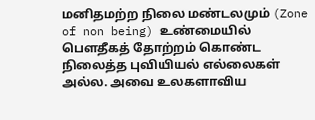மனிதமற்ற நிலை மண்டலமும் (Zone of non being) உண்மையில் பௌதீகத் தோற்றம் கொண்ட நிலைத்த புவியியல் எல்லைகள் அல்ல. அவை உலகளாவிய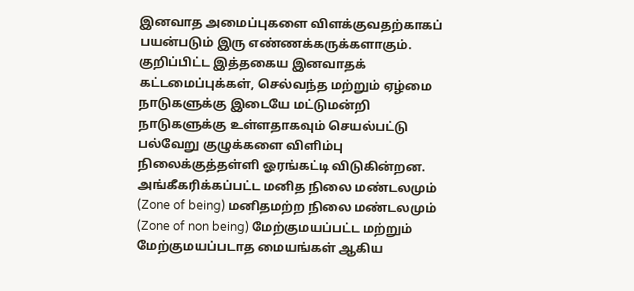இனவாத அமைப்புகளை விளக்குவதற்காகப் பயன்படும் இரு எண்ணக்கருக்களாகும். குறிப்பிட்ட இத்தகைய இனவாதக் கட்டமைப்புக்கள், செல்வந்த மற்றும் ஏழ்மை நாடுகளுக்கு இடையே மட்டுமன்றி நாடுகளுக்கு உள்ளதாகவும் செயல்பட்டு பல்வேறு குழுக்களை விளிம்பு நிலைக்குத்தள்ளி ஓரங்கட்டி விடுகின்றன.
அங்கீகரிக்கப்பட்ட மனித நிலை மண்டலமும் (Zone of being) மனிதமற்ற நிலை மண்டலமும் (Zone of non being) மேற்குமயப்பட்ட மற்றும் மேற்குமயப்படாத மையங்கள் ஆகிய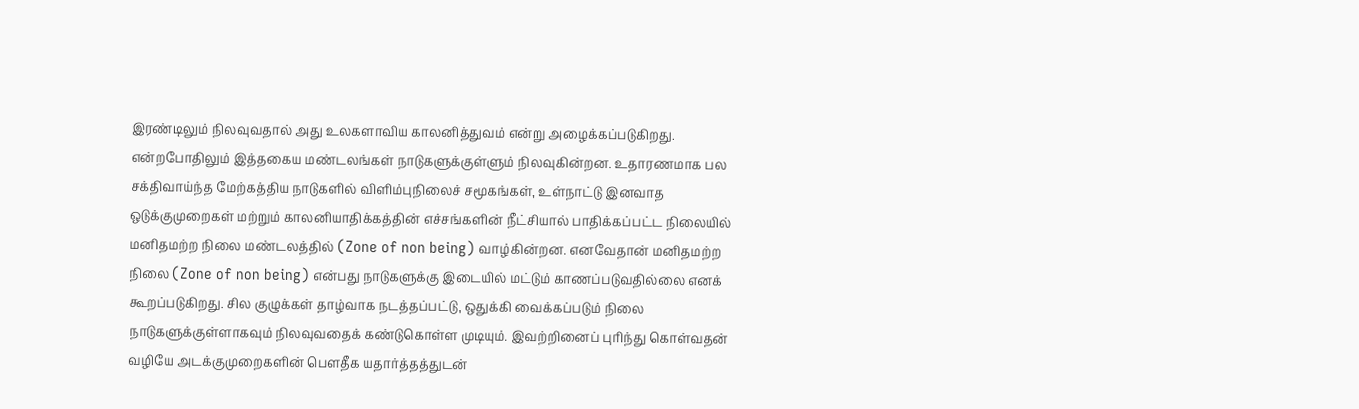இரண்டிலும் நிலவுவதால் அது உலகளாவிய காலனித்துவம் என்று அழைக்கப்படுகிறது. என்றபோதிலும் இத்தகைய மண்டலங்கள் நாடுகளுக்குள்ளும் நிலவுகின்றன. உதாரணமாக பல சக்திவாய்ந்த மேற்கத்திய நாடுகளில் விளிம்புநிலைச் சமூகங்கள், உள்நாட்டு இனவாத ஒடுக்குமுறைகள் மற்றும் காலனியாதிக்கத்தின் எச்சங்களின் நீட்சியால் பாதிக்கப்பட்ட நிலையில் மனிதமற்ற நிலை மண்டலத்தில் (Zone of non being) வாழ்கின்றன. எனவேதான் மனிதமற்ற நிலை (Zone of non being) என்பது நாடுகளுக்கு இடையில் மட்டும் காணப்படுவதில்லை எனக் கூறப்படுகிறது. சில குழுக்கள் தாழ்வாக நடத்தப்பட்டு, ஒதுக்கி வைக்கப்படும் நிலை நாடுகளுக்குள்ளாகவும் நிலவுவதைக் கண்டுகொள்ள முடியும். இவற்றினைப் புரிந்து கொள்வதன் வழியே அடக்குமுறைகளின் பௌதீக யதார்த்தத்துடன்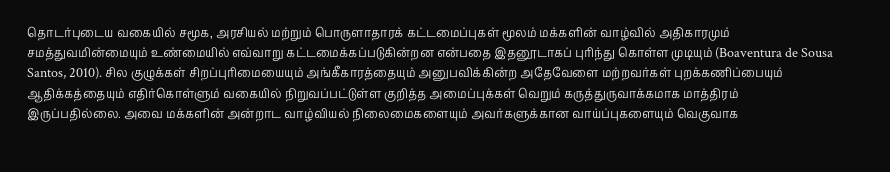தொடர்புடைய வகையில் சமூக, அரசியல் மற்றும் பொருளாதாரக் கட்டமைப்புகள் மூலம் மக்களின் வாழ்வில் அதிகாரமும் சமத்துவமின்மையும் உண்மையில் எவ்வாறு கட்டமைக்கப்படுகின்றன என்பதை இதனூடாகப் புரிந்து கொள்ள முடியும் (Boaventura de Sousa Santos, 2010). சில குழுக்கள் சிறப்புரிமையையும் அங்கீகாரத்தையும் அனுபவிக்கின்ற அதேவேளை மற்றவர்கள் புறக்கணிப்பையும் ஆதிக்கத்தையும் எதிர்கொள்ளும் வகையில் நிறுவப்பட்டுள்ள குறித்த அமைப்புக்கள் வெறும் கருத்துருவாக்கமாக மாத்திரம் இருப்பதில்லை. அவை மக்களின் அன்றாட வாழ்வியல் நிலைமைகளையும் அவர்களுக்கான வாய்ப்புகளையும் வெகுவாக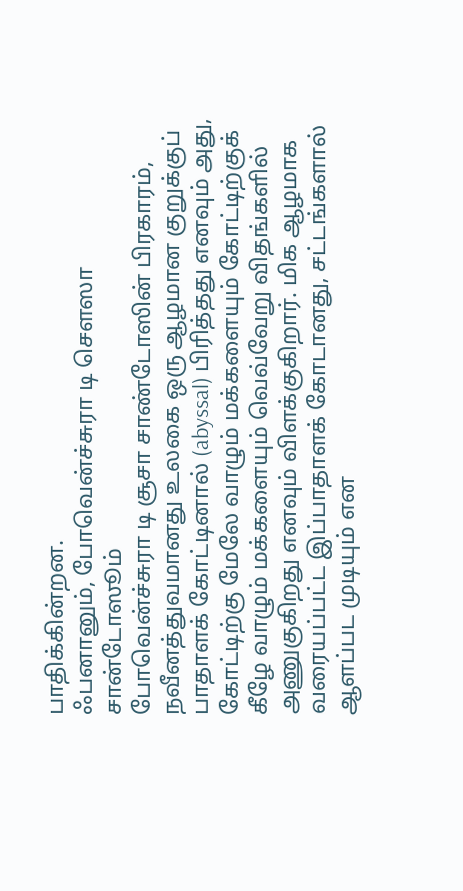பாதிக்கின்றன.
ஃபனானும், போவென்ச்சுரா டி சௌஸா சான்டோஸூம்
போவென்ச்சுரா டி சூசா சாண்டோஸின் பிரகாரம், நவீனத்துவமானது உலகை ஒரு ஆழமான குறுக்குப் பாதாளக் கோட்டினால் (abyssal) பிரித்தது எனவும் அது, கோட்டிற்கு மேலே வாழும் மக்களையும் கோட்டிற்குக் கீழே வாழும் மக்களையும் வெவ்வேறு விதங்களில் அணுகுகிறது எனவும் விளக்குகிறார். மிக ஆழமாக வரையப்பட்ட இப்பாதாளக் கோடானது, சட்டங்களால் ஆளப்பட முடியும் என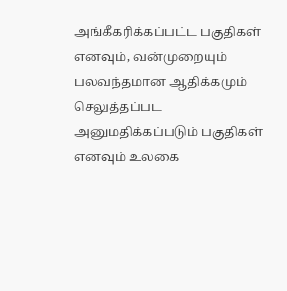அங்கீகரிக்கப்பட்ட பகுதிகள் எனவும், வன்முறையும் பலவந்தமான ஆதிக்கமும் செலுத்தப்பட அனுமதிக்கப்படும் பகுதிகள் எனவும் உலகை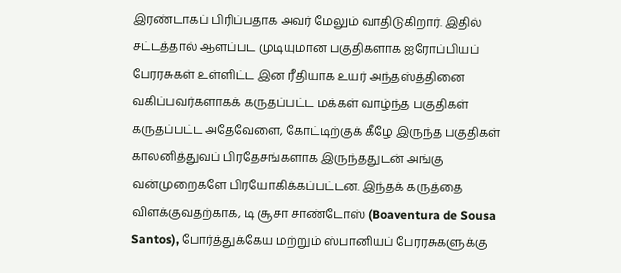இரண்டாகப் பிரிப்பதாக அவர் மேலும் வாதிடுகிறார். இதில் சட்டத்தால் ஆளப்பட முடியுமான பகுதிகளாக ஐரோப்பியப் பேரரசுகள் உள்ளிட்ட இன ரீதியாக உயர் அந்தஸ்த்தினை வகிப்பவர்களாகக் கருதப்பட்ட மக்கள் வாழ்ந்த பகுதிகள் கருதப்பட்ட அதேவேளை, கோட்டிற்குக் கீழே இருந்த பகுதிகள் காலனித்துவப் பிரதேசங்களாக இருந்ததுடன் அங்கு வன்முறைகளே பிரயோகிக்கப்பட்டன. இந்தக் கருத்தை விளக்குவதற்காக, டி சூசா சாண்டோஸ் (Boaventura de Sousa Santos), போர்த்துக்கேய மற்றும் ஸ்பானியப் பேரரசுகளுக்கு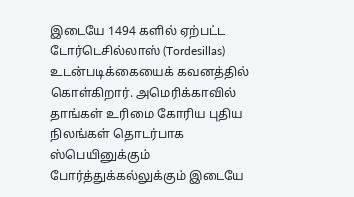இடையே 1494 களில் ஏற்பட்ட டோர்டெசில்லாஸ் (Tordesillas) உடன்படிக்கையைக் கவனத்தில் கொள்கிறார். அமெரிக்காவில் தாங்கள் உரிமை கோரிய புதிய நிலங்கள் தொடர்பாக ஸ்பெயினுக்கும் போர்த்துக்கல்லுக்கும் இடையே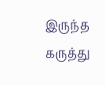இருந்த கருத்து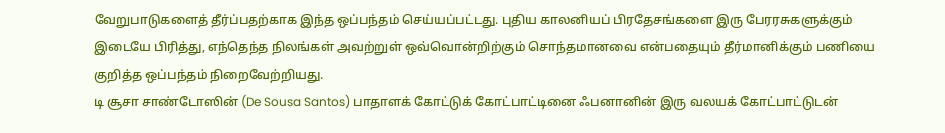வேறுபாடுகளைத் தீர்ப்பதற்காக இந்த ஒப்பந்தம் செய்யப்பட்டது. புதிய காலனியப் பிரதேசங்களை இரு பேரரசுகளுக்கும் இடையே பிரித்து, எந்தெந்த நிலங்கள் அவற்றுள் ஒவ்வொன்றிற்கும் சொந்தமானவை என்பதையும் தீர்மானிக்கும் பணியை குறித்த ஒப்பந்தம் நிறைவேற்றியது.
டி சூசா சாண்டோஸின் (De Sousa Santos) பாதாளக் கோட்டுக் கோட்பாட்டினை ஃபனானின் இரு வலயக் கோட்பாட்டுடன்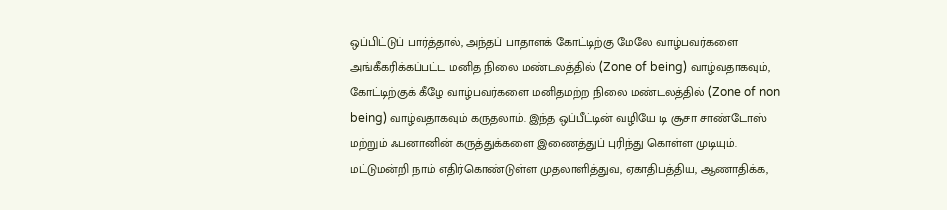ஒப்பிட்டுப் பார்த்தால், அந்தப் பாதாளக் கோட்டிற்கு மேலே வாழ்பவர்களை அங்கீகரிக்கப்பட்ட மனித நிலை மண்டலத்தில் (Zone of being) வாழ்வதாகவும், கோட்டிற்குக் கீழே வாழ்பவர்களை மனிதமற்ற நிலை மண்டலத்தில் (Zone of non being) வாழ்வதாகவும் கருதலாம். இந்த ஒப்பீட்டின் வழியே டி சூசா சாண்டோஸ் மற்றும் ஃபனானின் கருத்துக்களை இணைத்துப் புரிந்து கொள்ள முடியும். மட்டுமன்றி நாம் எதிர்கொண்டுள்ள முதலாளித்துவ, ஏகாதிபத்திய, ஆணாதிக்க,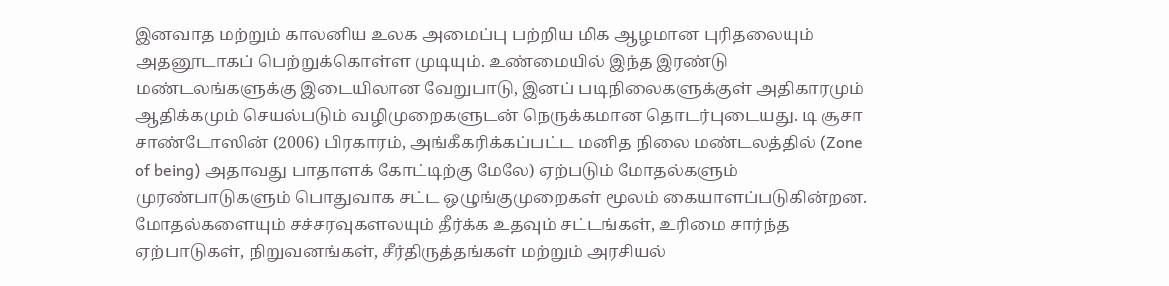இனவாத மற்றும் காலனிய உலக அமைப்பு பற்றிய மிக ஆழமான புரிதலையும் அதனூடாகப் பெற்றுக்கொள்ள முடியும். உண்மையில் இந்த இரண்டு மண்டலங்களுக்கு இடையிலான வேறுபாடு, இனப் படிநிலைகளுக்குள் அதிகாரமும் ஆதிக்கமும் செயல்படும் வழிமுறைகளுடன் நெருக்கமான தொடர்புடையது. டி சூசா சாண்டோஸின் (2006) பிரகாரம், அங்கீகரிக்கப்பட்ட மனித நிலை மண்டலத்தில் (Zone of being) அதாவது பாதாளக் கோட்டிற்கு மேலே) ஏற்படும் மோதல்களும் முரண்பாடுகளும் பொதுவாக சட்ட ஒழுங்குமுறைகள் மூலம் கையாளப்படுகின்றன. மோதல்களையும் சச்சரவுகளலயும் தீர்க்க உதவும் சட்டங்கள், உரிமை சார்ந்த ஏற்பாடுகள், நிறுவனங்கள், சீர்திருத்தங்கள் மற்றும் அரசியல்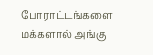போராட்டங்களை மக்களால் அங்கு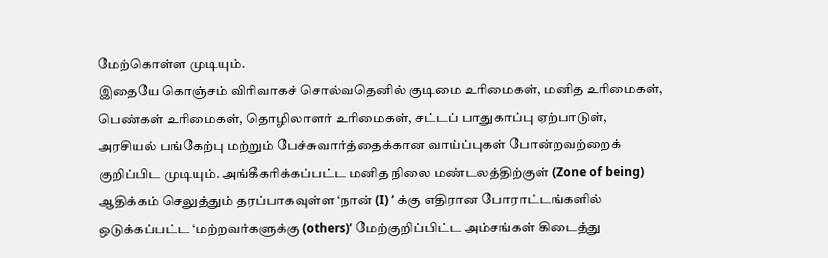மேற்கொள்ள முடியும்.
இதையே கொஞ்சம் விரிவாகச் சொல்வதெனில் குடிமை உரிமைகள், மனித உரிமைகள், பெண்கள் உரிமைகள், தொழிலாளர் உரிமைகள், சட்டப் பாதுகாப்பு ஏற்பாடுள், அரசியல் பங்கேற்பு மற்றும் பேச்சுவார்த்தைக்கான வாய்ப்புகள் போன்றவற்றைக் குறிப்பிட முடியும். அங்கீகரிக்கப்பட்ட மனித நிலை மண்டலத்திற்குள் (Zone of being) ஆதிக்கம் செலுத்தும் தரப்பாகவுள்ள ‘நான் (I) ‘ க்கு எதிரான போராட்டங்களில் ஒடுக்கப்பட்ட ‘மற்றவர்களுக்கு (others)’ மேற்குறிப்பிட்ட அம்சங்கள் கிடைத்து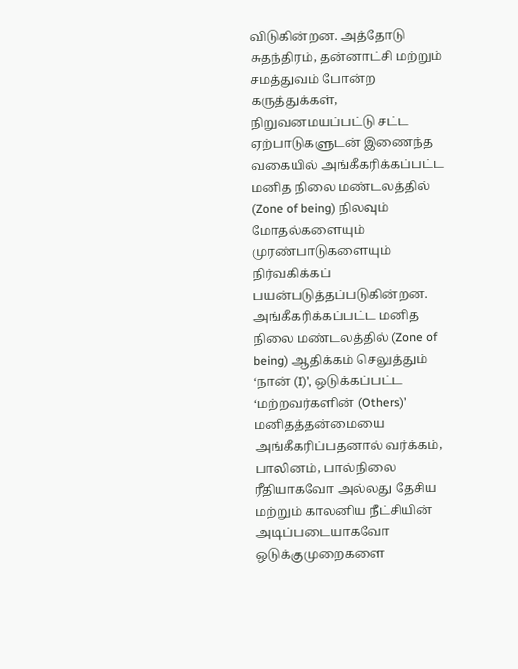விடுகின்றன. அத்தோடு சுதந்திரம், தன்னாட்சி மற்றும் சமத்துவம் போன்ற கருத்துக்கள், நிறுவனமயப்பட்டு சட்ட ஏற்பாடுகளுடன் இணைந்த வகையில் அங்கீகரிக்கப்பட்ட மனித நிலை மண்டலத்தில் (Zone of being) நிலவும் மோதல்களையும் முரண்பாடுகளையும் நிர்வகிக்கப் பயன்படுத்தப்படுகின்றன. அங்கீகரிக்கப்பட்ட மனித நிலை மண்டலத்தில் (Zone of being) ஆதிக்கம் செலுத்தும் ‘நான் (I)’, ஒடுக்கப்பட்ட ‘மற்றவர்களின் (Others)’ மனிதத்தன்மையை அங்கீகரிப்பதனால் வர்க்கம், பாலினம், பால்நிலை ரீதியாகவோ அல்லது தேசிய மற்றும் காலனிய நீட்சியின் அடிப்படையாகவோ ஒடுக்குமுறைகளை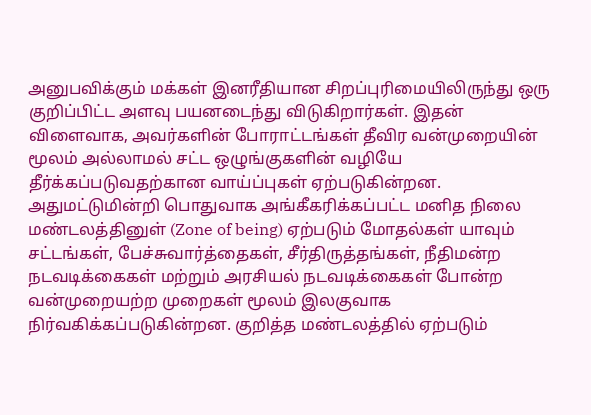அனுபவிக்கும் மக்கள் இனரீதியான சிறப்புரிமையிலிருந்து ஒரு குறிப்பிட்ட அளவு பயனடைந்து விடுகிறார்கள். இதன் விளைவாக, அவர்களின் போராட்டங்கள் தீவிர வன்முறையின் மூலம் அல்லாமல் சட்ட ஒழுங்குகளின் வழியே தீர்க்கப்படுவதற்கான வாய்ப்புகள் ஏற்படுகின்றன. அதுமட்டுமின்றி பொதுவாக அங்கீகரிக்கப்பட்ட மனித நிலை மண்டலத்தினுள் (Zone of being) ஏற்படும் மோதல்கள் யாவும் சட்டங்கள், பேச்சுவார்த்தைகள், சீர்திருத்தங்கள், நீதிமன்ற நடவடிக்கைகள் மற்றும் அரசியல் நடவடிக்கைகள் போன்ற வன்முறையற்ற முறைகள் மூலம் இலகுவாக நிர்வகிக்கப்படுகின்றன. குறித்த மண்டலத்தில் ஏற்படும்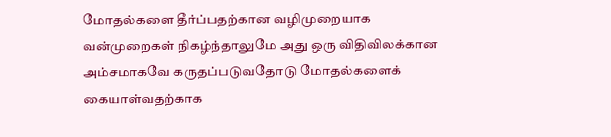மோதல்களை தீர்ப்பதற்கான வழிமுறையாக வன்முறைகள் நிகழ்ந்தாலுமே அது ஒரு விதிவிலக்கான அம்சமாகவே கருதப்படுவதோடு மோதல்களைக் கையாள்வதற்காக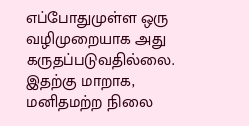எப்போதுமுள்ள ஒரு வழிமுறையாக அது கருதப்படுவதில்லை.
இதற்கு மாறாக, மனிதமற்ற நிலை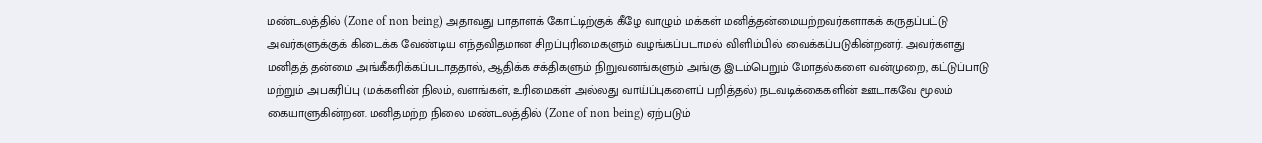மண்டலத்தில் (Zone of non being) அதாவது பாதாளக் கோட்டிற்குக் கீழே வாழும் மக்கள் மனித்தன்மையற்றவர்களாகக் கருதப்பட்டு அவர்களுக்குக் கிடைக்க வேண்டிய எந்தவிதமான சிறப்புரிமைகளும் வழங்கப்படாமல் விளிம்பில் வைக்கப்படுகின்றனர். அவர்களது மனிதத் தன்மை அங்கீகரிக்கப்படாததால், ஆதிக்க சக்திகளும் நிறுவனங்களும் அங்கு இடம்பெறும் மோதல்களை வன்முறை, கட்டுப்பாடு மற்றும் அபகரிப்பு (மக்களின் நிலம், வளங்கள், உரிமைகள் அல்லது வாய்ப்புகளைப் பறித்தல்) நடவடிக்கைகளின் ஊடாகவே மூலம் கையாளுகின்றன. மனிதமற்ற நிலை மண்டலத்தில் (Zone of non being) ஏற்படும்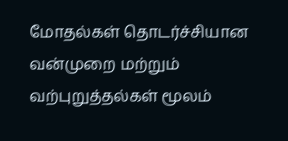மோதல்கள் தொடர்ச்சியான வன்முறை மற்றும் வற்புறுத்தல்கள் மூலம்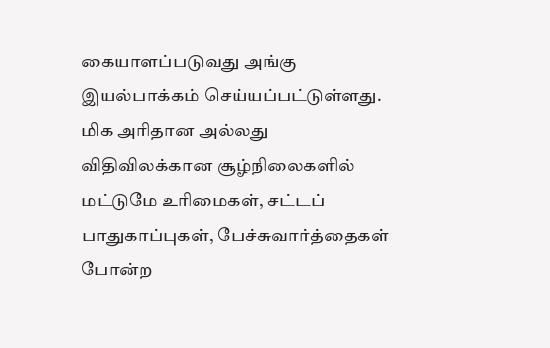கையாளப்படுவது அங்கு இயல்பாக்கம் செய்யப்பட்டுள்ளது. மிக அரிதான அல்லது விதிவிலக்கான சூழ்நிலைகளில் மட்டுமே உரிமைகள், சட்டப் பாதுகாப்புகள், பேச்சுவார்த்தைகள் போன்ற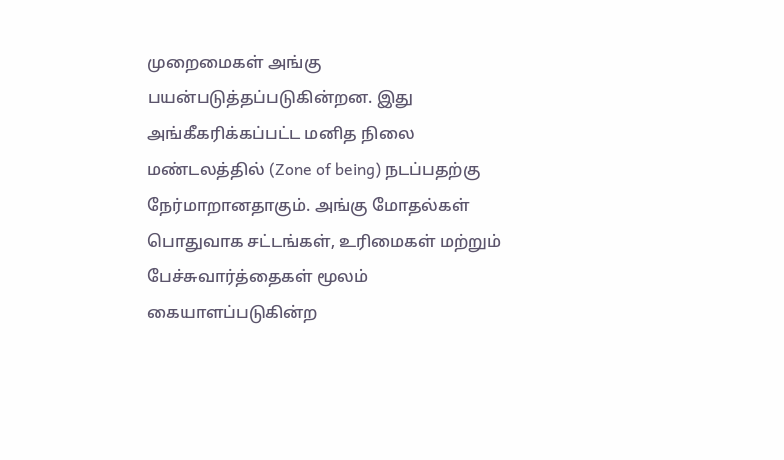முறைமைகள் அங்கு பயன்படுத்தப்படுகின்றன. இது அங்கீகரிக்கப்பட்ட மனித நிலை மண்டலத்தில் (Zone of being) நடப்பதற்கு நேர்மாறானதாகும். அங்கு மோதல்கள் பொதுவாக சட்டங்கள், உரிமைகள் மற்றும் பேச்சுவார்த்தைகள் மூலம் கையாளப்படுகின்ற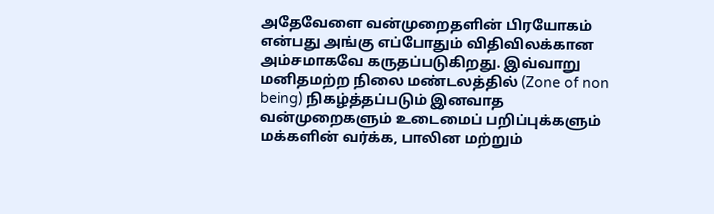அதேவேளை வன்முறைதளின் பிரயோகம் என்பது அங்கு எப்போதும் விதிவிலக்கான அம்சமாகவே கருதப்படுகிறது. இவ்வாறு மனிதமற்ற நிலை மண்டலத்தில் (Zone of non being) நிகழ்த்தப்படும் இனவாத வன்முறைகளும் உடைமைப் பறிப்புக்களும் மக்களின் வர்க்க, பாலின மற்றும்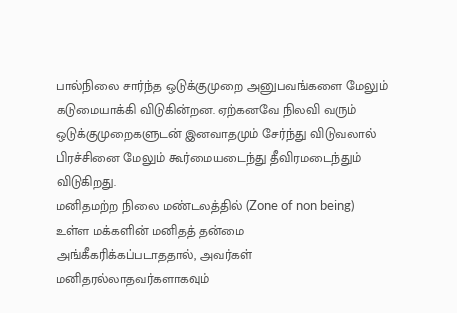பால்நிலை சார்ந்த ஒடுக்குமுறை அனுபவங்களை மேலும் கடுமையாக்கி விடுகின்றன. ஏற்கனவே நிலவி வரும் ஒடுக்குமுறைகளுடன் இனவாதமும் சேர்ந்து விடுவலால் பிரச்சினை மேலும் கூர்மையடைந்து தீவிரமடைந்தும் விடுகிறது.
மனிதமற்ற நிலை மண்டலத்தில் (Zone of non being) உள்ள மக்களின் மனிதத் தன்மை அங்கீகரிக்கப்படாததால், அவர்கள் மனிதரல்லாதவர்களாகவும்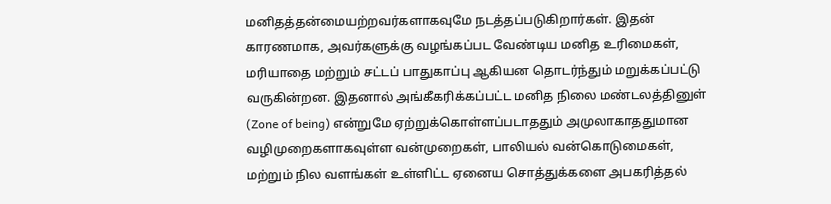மனிதத்தன்மையற்றவர்களாகவுமே நடத்தப்படுகிறார்கள். இதன் காரணமாக, அவர்களுக்கு வழங்கப்பட வேண்டிய மனித உரிமைகள், மரியாதை மற்றும் சட்டப் பாதுகாப்பு ஆகியன தொடர்ந்தும் மறுக்கப்பட்டு வருகின்றன. இதனால் அங்கீகரிக்கப்பட்ட மனித நிலை மண்டலத்தினுள் (Zone of being) என்றுமே ஏற்றுக்கொள்ளப்படாததும் அமுலாகாததுமான வழிமுறைகளாகவுள்ள வன்முறைகள், பாலியல் வன்கொடுமைகள், மற்றும் நில வளங்கள் உள்ளிட்ட ஏனைய சொத்துக்களை அபகரித்தல்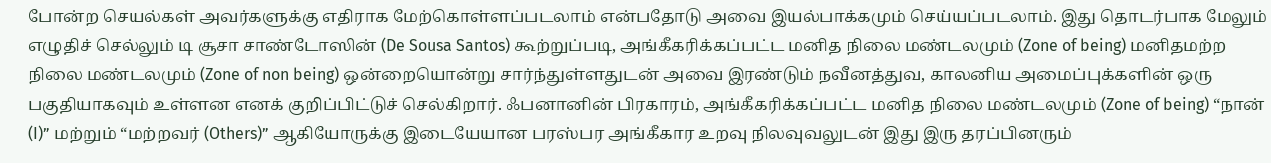போன்ற செயல்கள் அவர்களுக்கு எதிராக மேற்கொள்ளப்படலாம் என்பதோடு அவை இயல்பாக்கமும் செய்யப்படலாம். இது தொடர்பாக மேலும் எழுதிச் செல்லும் டி சூசா சாண்டோஸின் (De Sousa Santos) கூற்றுப்படி, அங்கீகரிக்கப்பட்ட மனித நிலை மண்டலமும் (Zone of being) மனிதமற்ற நிலை மண்டலமும் (Zone of non being) ஒன்றையொன்று சார்ந்துள்ளதுடன் அவை இரண்டும் நவீனத்துவ, காலனிய அமைப்புக்களின் ஒரு பகுதியாகவும் உள்ளன எனக் குறிப்பிட்டுச் செல்கிறார். ஃபனானின் பிரகாரம், அங்கீகரிக்கப்பட்ட மனித நிலை மண்டலமும் (Zone of being) “நான் (I)” மற்றும் “மற்றவர் (Others)” ஆகியோருக்கு இடையேயான பரஸ்பர அங்கீகார உறவு நிலவுவலுடன் இது இரு தரப்பினரும்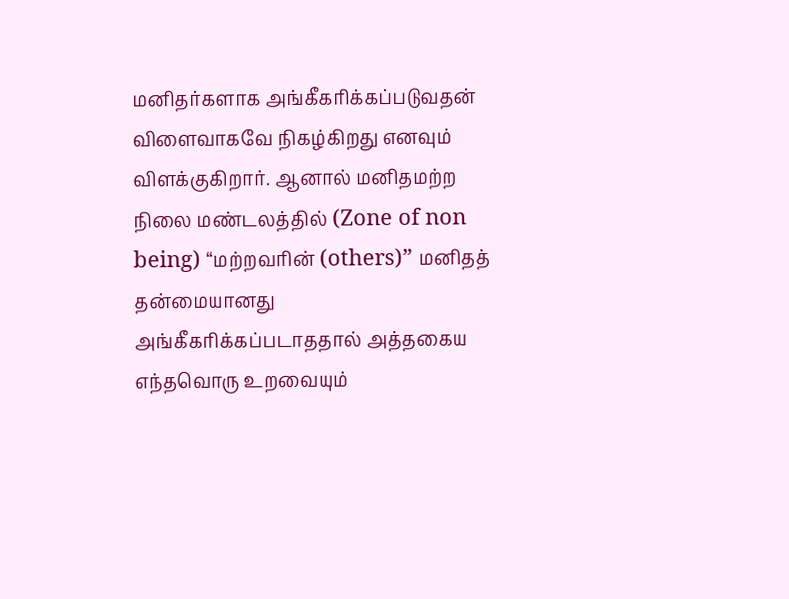மனிதர்களாக அங்கீகரிக்கப்படுவதன் விளைவாகவே நிகழ்கிறது எனவும் விளக்குகிறார். ஆனால் மனிதமற்ற நிலை மண்டலத்தில் (Zone of non being) “மற்றவரின் (others)” மனிதத் தன்மையானது அங்கீகரிக்கப்படாததால் அத்தகைய எந்தவொரு உறவையும்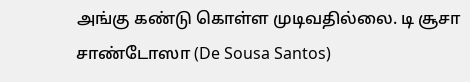அங்கு கண்டு கொள்ள முடிவதில்லை. டி சூசா சாண்டோஸா (De Sousa Santos)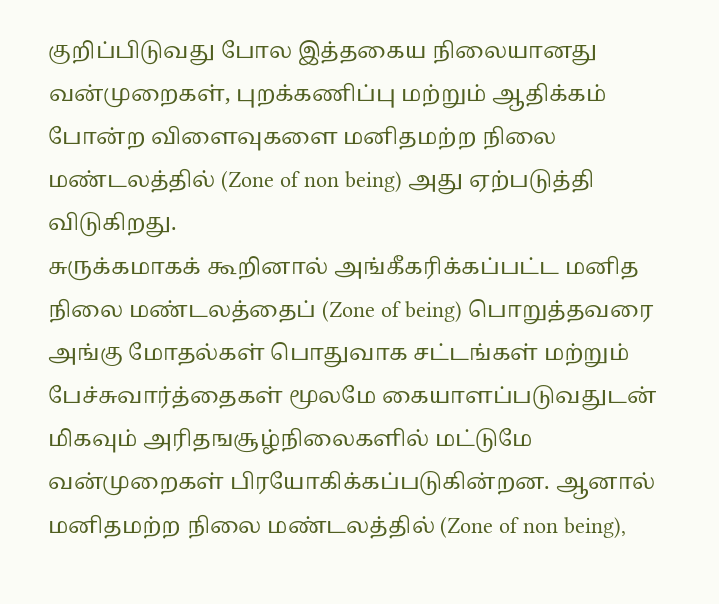குறிப்பிடுவது போல இத்தகைய நிலையானது வன்முறைகள், புறக்கணிப்பு மற்றும் ஆதிக்கம் போன்ற விளைவுகளை மனிதமற்ற நிலை மண்டலத்தில் (Zone of non being) அது ஏற்படுத்தி விடுகிறது.
சுருக்கமாகக் கூறினால் அங்கீகரிக்கப்பட்ட மனித நிலை மண்டலத்தைப் (Zone of being) பொறுத்தவரை அங்கு மோதல்கள் பொதுவாக சட்டங்கள் மற்றும் பேச்சுவார்த்தைகள் மூலமே கையாளப்படுவதுடன் மிகவும் அரிதஙசூழ்நிலைகளில் மட்டுமே வன்முறைகள் பிரயோகிக்கப்படுகின்றன. ஆனால் மனிதமற்ற நிலை மண்டலத்தில் (Zone of non being),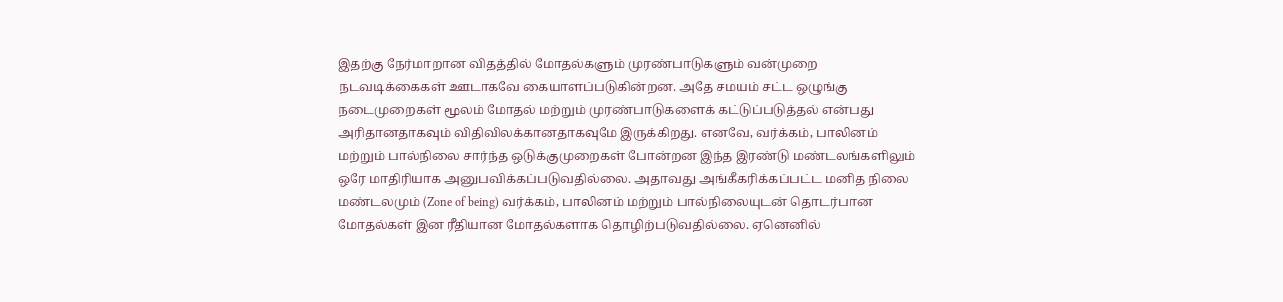இதற்கு நேர்மாறான விதத்தில் மோதல்களும் முரண்பாடுகளும் வன்முறை நடவடிக்கைகள் ஊடாகவே கையாளப்படுகின்றன. அதே சமயம் சட்ட ஒழுங்கு நடைமுறைகள் மூலம் மோதல் மற்றும் முரண்பாடுகளைக் கட்டுப்படுத்தல் என்பது அரிதானதாகவும் விதிவிலக்கானதாகவுமே இருக்கிறது. எனவே, வர்க்கம், பாலினம் மற்றும் பால்நிலை சார்ந்த ஒடுக்குமுறைகள் போன்றன இந்த இரண்டு மண்டலங்களிலும் ஒரே மாதிரியாக அனுபவிக்கப்படுவதில்லை. அதாவது அங்கீகரிக்கப்பட்ட மனித நிலை மண்டலமும் (Zone of being) வர்க்கம், பாலினம் மற்றும் பால்நிலையுடன் தொடர்பான மோதல்கள் இன ரீதியான மோதல்களாக தொழிற்படுவதில்லை. ஏனெனில்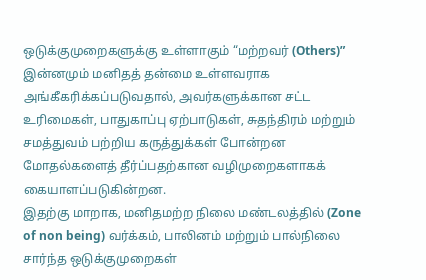ஒடுக்குமுறைகளுக்கு உள்ளாகும் “மற்றவர் (Others)” இன்னமும் மனிதத் தன்மை உள்ளவராக அங்கீகரிக்கப்படுவதால், அவர்களுக்கான சட்ட உரிமைகள், பாதுகாப்பு ஏற்பாடுகள், சுதந்திரம் மற்றும் சமத்துவம் பற்றிய கருத்துக்கள் போன்றன மோதல்களைத் தீர்ப்பதற்கான வழிமுறைகளாகக் கையாளப்படுகின்றன.
இதற்கு மாறாக, மனிதமற்ற நிலை மண்டலத்தில் (Zone of non being) வர்க்கம், பாலினம் மற்றும் பால்நிலை சார்ந்த ஒடுக்குமுறைகள்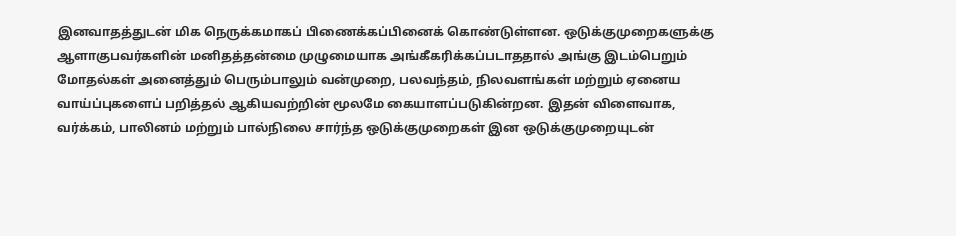இனவாதத்துடன் மிக நெருக்கமாகப் பிணைக்கப்பினைக் கொண்டுள்ளன. ஒடுக்குமுறைகளுக்கு ஆளாகுபவர்களின் மனிதத்தன்மை முழுமையாக அங்கீகரிக்கப்படாததால் அங்கு இடம்பெறும் மோதல்கள் அனைத்தும் பெரும்பாலும் வன்முறை, பலவந்தம், நிலவளங்கள் மற்றும் ஏனைய வாய்ப்புகளைப் பறித்தல் ஆகியவற்றின் மூலமே கையாளப்படுகின்றன. இதன் விளைவாக, வர்க்கம், பாலினம் மற்றும் பால்நிலை சார்ந்த ஒடுக்குமுறைகள் இன ஒடுக்குமுறையுடன்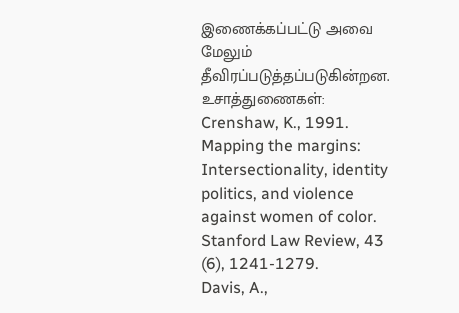இணைக்கப்பட்டு அவை மேலும் தீவிரப்படுத்தப்படுகின்றன.
உசாத்துணைகள்:
Crenshaw, K., 1991. Mapping the margins: Intersectionality, identity politics, and violence against women of color. Stanford Law Review, 43 (6), 1241-1279.
Davis, A.,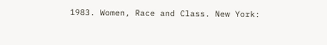1983. Women, Race and Class. New York: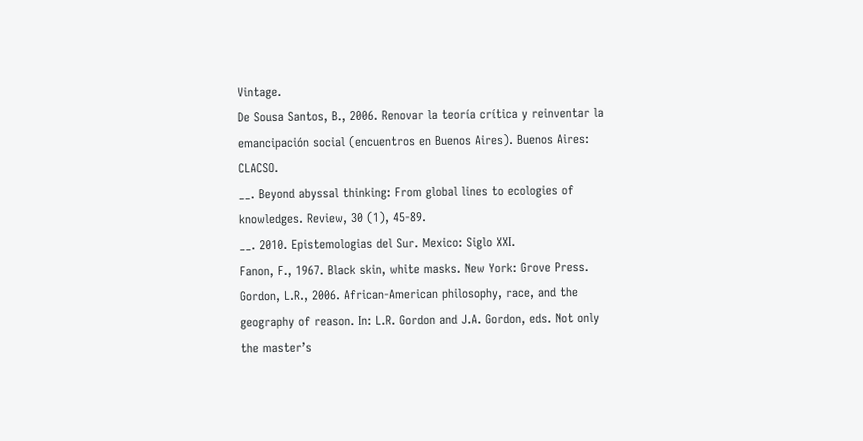Vintage.
De Sousa Santos, B., 2006. Renovar la teoría crítica y reinventar la emancipación social (encuentros en Buenos Aires). Buenos Aires: CLACSO.
__. Beyond abyssal thinking: From global lines to ecologies of knowledges. Review, 30 (1), 45-89.
__. 2010. Epistemologias del Sur. Mexico: Siglo XXI.
Fanon, F., 1967. Black skin, white masks. New York: Grove Press.
Gordon, L.R., 2006. African-American philosophy, race, and the geography of reason. In: L.R. Gordon and J.A. Gordon, eds. Not only the master’s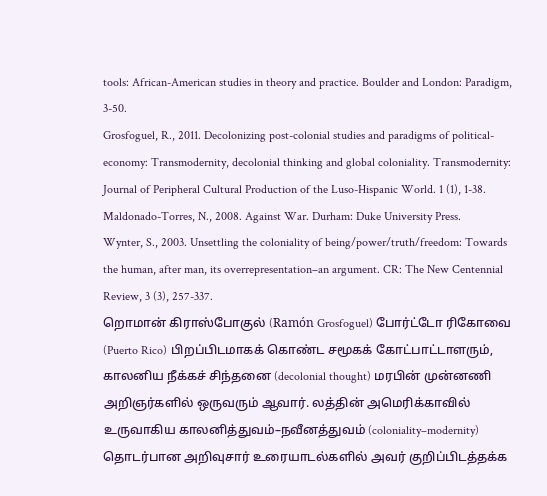tools: African-American studies in theory and practice. Boulder and London: Paradigm, 3-50.
Grosfoguel, R., 2011. Decolonizing post-colonial studies and paradigms of political-economy: Transmodernity, decolonial thinking and global coloniality. Transmodernity: Journal of Peripheral Cultural Production of the Luso-Hispanic World. 1 (1), 1-38.
Maldonado-Torres, N., 2008. Against War. Durham: Duke University Press.
Wynter, S., 2003. Unsettling the coloniality of being/power/truth/freedom: Towards the human, after man, its overrepresentation–an argument. CR: The New Centennial Review, 3 (3), 257-337.
றொமான் கிராஸ்போகுல் (Ramón Grosfoguel) போர்ட்டோ ரிகோவை (Puerto Rico) பிறப்பிடமாகக் கொண்ட சமூகக் கோட்பாட்டாளரும், காலனிய நீக்கச் சிந்தனை (decolonial thought) மரபின் முன்னணி அறிஞர்களில் ஒருவரும் ஆவார். லத்தின் அமெரிக்காவில் உருவாகிய காலனித்துவம்–நவீனத்துவம் (coloniality–modernity) தொடர்பான அறிவுசார் உரையாடல்களில் அவர் குறிப்பிடத்தக்க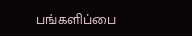பங்களிப்பை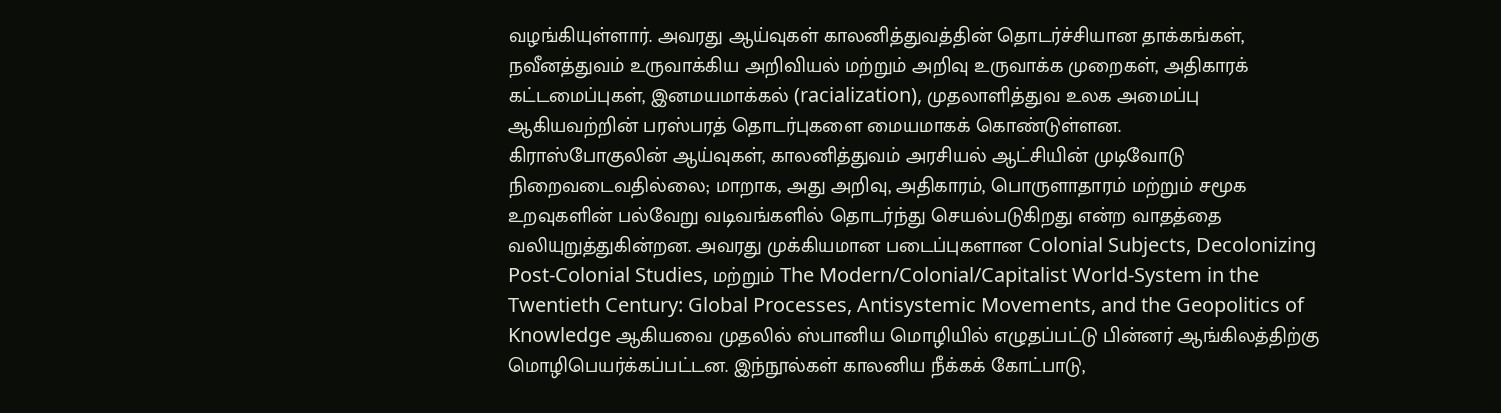வழங்கியுள்ளார். அவரது ஆய்வுகள் காலனித்துவத்தின் தொடர்ச்சியான தாக்கங்கள், நவீனத்துவம் உருவாக்கிய அறிவியல் மற்றும் அறிவு உருவாக்க முறைகள், அதிகாரக் கட்டமைப்புகள், இனமயமாக்கல் (racialization), முதலாளித்துவ உலக அமைப்பு ஆகியவற்றின் பரஸ்பரத் தொடர்புகளை மையமாகக் கொண்டுள்ளன.
கிராஸ்போகுலின் ஆய்வுகள், காலனித்துவம் அரசியல் ஆட்சியின் முடிவோடு நிறைவடைவதில்லை; மாறாக, அது அறிவு, அதிகாரம், பொருளாதாரம் மற்றும் சமூக உறவுகளின் பல்வேறு வடிவங்களில் தொடர்ந்து செயல்படுகிறது என்ற வாதத்தை வலியுறுத்துகின்றன. அவரது முக்கியமான படைப்புகளான Colonial Subjects, Decolonizing Post-Colonial Studies, மற்றும் The Modern/Colonial/Capitalist World-System in the Twentieth Century: Global Processes, Antisystemic Movements, and the Geopolitics of Knowledge ஆகியவை முதலில் ஸ்பானிய மொழியில் எழுதப்பட்டு பின்னர் ஆங்கிலத்திற்கு மொழிபெயர்க்கப்பட்டன. இந்நூல்கள் காலனிய நீக்கக் கோட்பாடு,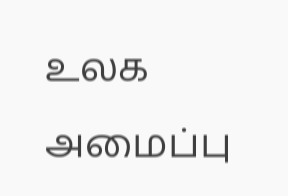உலக அமைப்பு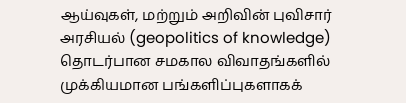ஆய்வுகள், மற்றும் அறிவின் புவிசார் அரசியல் (geopolitics of knowledge) தொடர்பான சமகால விவாதங்களில் முக்கியமான பங்களிப்புகளாகக்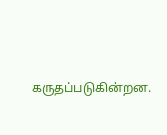கருதப்படுகின்றன.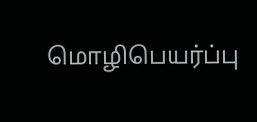மொழிபெயர்ப்பு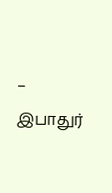– இபாதுர்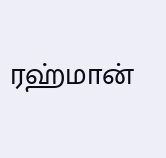ரஹ்மான்